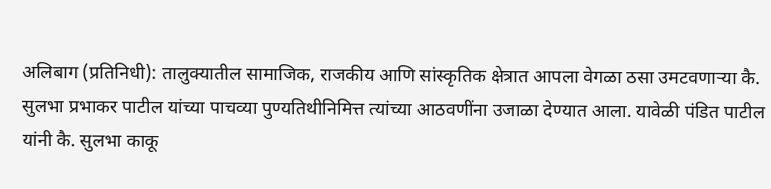अलिबाग (प्रतिनिधी): तालुक्यातील सामाजिक, राजकीय आणि सांस्कृतिक क्षेत्रात आपला वेगळा ठसा उमटवणाऱ्या कै. सुलभा प्रभाकर पाटील यांच्या पाचव्या पुण्यतिथीनिमित्त त्यांच्या आठवणींना उजाळा देण्यात आला. यावेळी पंडित पाटील यांनी कै. सुलभा काकू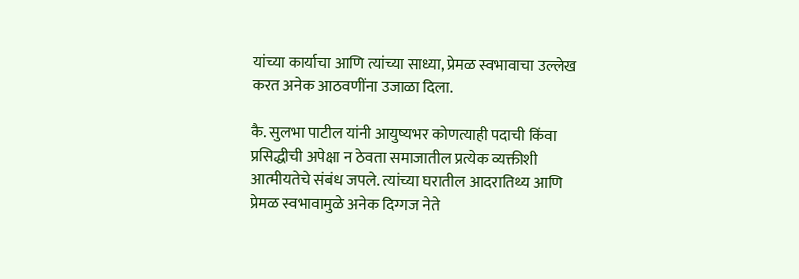यांच्या कार्याचा आणि त्यांच्या साध्या, प्रेमळ स्वभावाचा उल्लेख करत अनेक आठवणींना उजाळा दिला.

कै. सुलभा पाटील यांनी आयुष्यभर कोणत्याही पदाची किंवा प्रसिद्धीची अपेक्षा न ठेवता समाजातील प्रत्येक व्यक्तीशी आत्मीयतेचे संबंध जपले. त्यांच्या घरातील आदरातिथ्य आणि प्रेमळ स्वभावामुळे अनेक दिग्गज नेते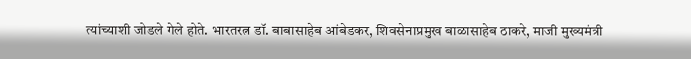त्यांच्याशी जोडले गेले होते. भारतरत्न डॉ. बाबासाहेब आंबेडकर, शिवसेनाप्रमुख बाळासाहेब ठाकरे, माजी मुख्यमंत्री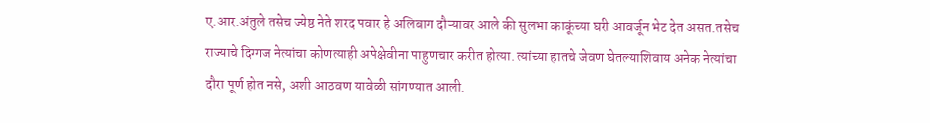ए.आर.अंतुले तसेच ज्येष्ठ नेते शरद पवार हे अलिबाग दौऱ्यावर आले की सुलभा काकूंच्या घरी आवर्जून भेट देत असत.तसेच राज्याचे दिग्गज नेत्यांचा कोणत्याही अपेक्षेवीना पाहुणचार करीत होत्या. त्यांच्या हातचे जेवण घेतल्याशिवाय अनेक नेत्यांचा दौरा पूर्ण होत नसे, अशी आठवण यावेळी सांगण्यात आली.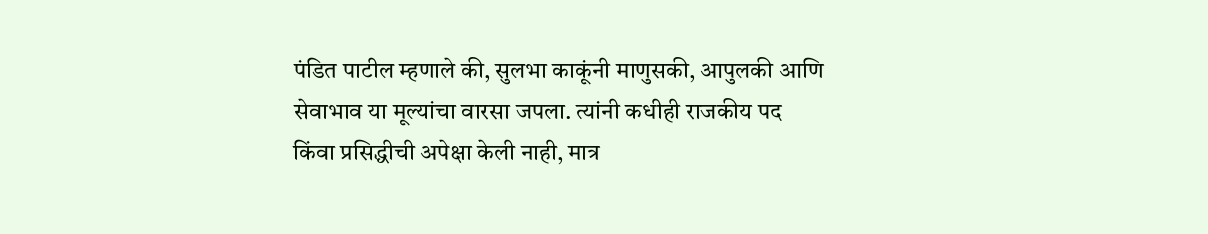पंडित पाटील म्हणाले की, सुलभा काकूंनी माणुसकी, आपुलकी आणि सेवाभाव या मूल्यांचा वारसा जपला. त्यांनी कधीही राजकीय पद किंवा प्रसिद्धीची अपेक्षा केली नाही, मात्र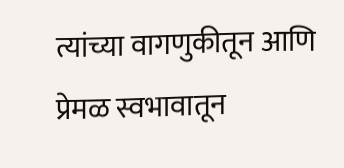त्यांच्या वागणुकीतून आणि प्रेमळ स्वभावातून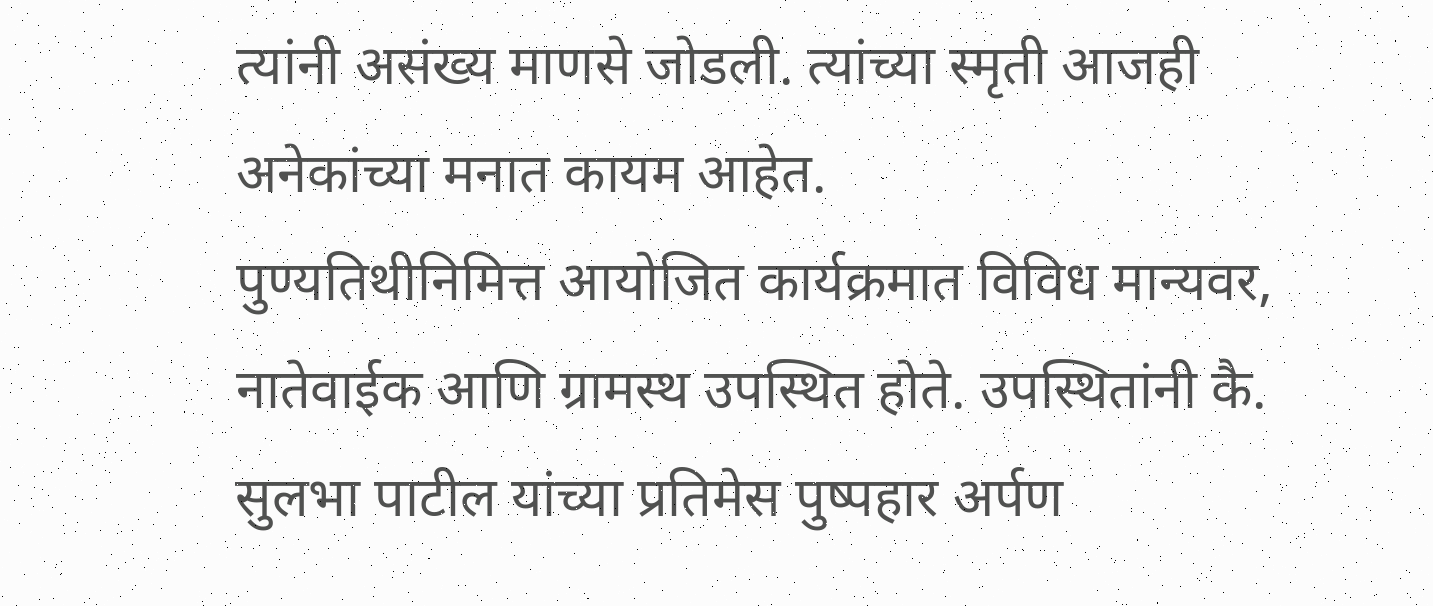त्यांनी असंख्य माणसे जोडली. त्यांच्या स्मृती आजही अनेकांच्या मनात कायम आहेत.
पुण्यतिथीनिमित्त आयोजित कार्यक्रमात विविध मान्यवर, नातेवाईक आणि ग्रामस्थ उपस्थित होते. उपस्थितांनी कै. सुलभा पाटील यांच्या प्रतिमेस पुष्पहार अर्पण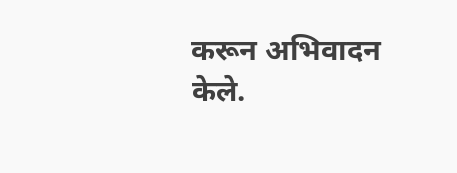करून अभिवादन केले.